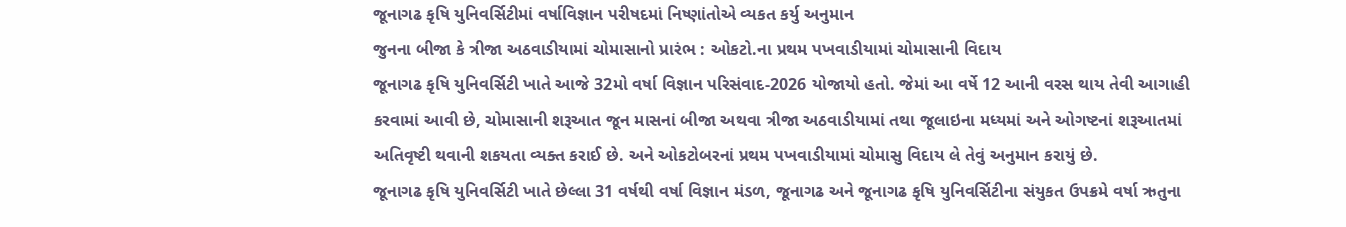જૂનાગઢ કૃષિ યુનિવર્સિટીમાં વર્ષાવિજ્ઞાન પરીષદમાં નિષ્ણાંતોએ વ્યકત કર્યુ અનુમાન
જુનના બીજા કે ત્રીજા અઠવાડીયામાં ચોમાસાનો પ્રારંભ : ઓકટો.ના પ્રથમ પખવાડીયામાં ચોમાસાની વિદાય
જૂનાગઢ કૃષિ યુનિવર્સિટી ખાતે આજે 32મો વર્ષા વિજ્ઞાન પરિસંવાદ-2026 યોજાયો હતો. જેમાં આ વર્ષે 12 આની વરસ થાય તેવી આગાહી કરવામાં આવી છે, ચોમાસાની શરૂઆત જૂન માસનાં બીજા અથવા ત્રીજા અઠવાડીયામાં તથા જૂલાઇના મધ્યમાં અને ઓગષ્ટનાં શરૂઆતમાં અતિવૃષ્ટી થવાની શકયતા વ્યક્ત કરાઈ છે. અને ઓકટોબરનાં પ્રથમ પખવાડીયામાં ચોમાસુ વિદાય લે તેવું અનુમાન કરાયું છે.
જૂનાગઢ કૃષિ યુનિવર્સિટી ખાતે છેલ્લા 31 વર્ષથી વર્ષા વિજ્ઞાન મંડળ, જૂનાગઢ અને જૂનાગઢ કૃષિ યુનિવર્સિટીના સંયુકત ઉપક્રમે વર્ષા ઋતુના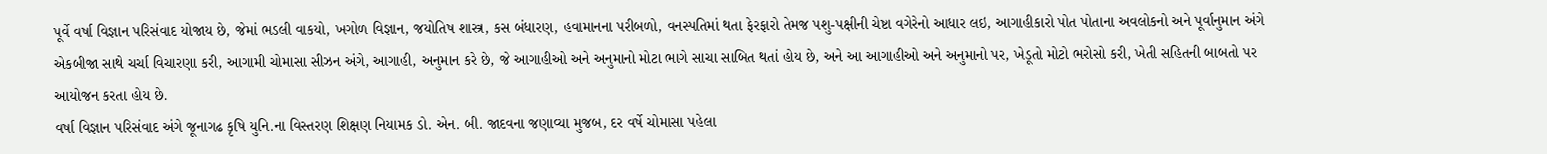પૂર્વે વર્ષા વિજ્ઞાન પરિસંવાદ યોજાય છે, જેમાં ભડલી વાકયો, ખગોળ વિજ્ઞાન, જયોતિષ શાસ્ત્ર, કસ બંધારણ, હવામાનના પરીબળો, વનસ્પતિમાં થતા ફેરફારો તેમજ પશુ-પક્ષીની ચેષ્ટા વગેરેનો આધાર લઇ, આગાહીકારો પોત પોતાના અવલોકનો અને પૂર્વાનુમાન અંગે એકબીજા સાથે ચર્ચા વિચારણા કરી, આગામી ચોમાસા સીઝન અંગે, આગાહી, અનુમાન કરે છે, જે આગાહીઓ અને અનુમાનો મોટા ભાગે સાચા સાબિત થતાં હોય છે, અને આ આગાહીઓ અને અનુમાનો પર, ખેડૂતો મોટો ભરોસો કરી, ખેતી સહિતની બાબતો પર આયોજન કરતા હોય છે.
વર્ષા વિજ્ઞાન પરિસંવાદ અંગે જૂનાગઢ કૃષિ યુનિ.ના વિસ્તરણ શિક્ષણ નિયામક ડો. એન. બી. જાદવના જણાવ્યા મુજબ, દર વર્ષે ચોમાસા પહેલા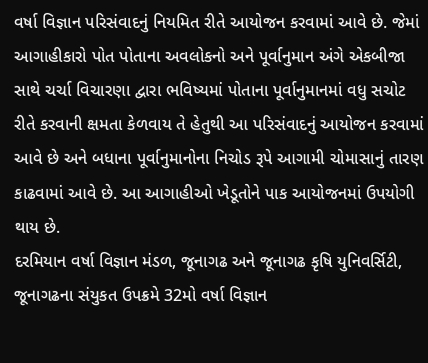વર્ષા વિજ્ઞાન પરિસંવાદનું નિયમિત રીતે આયોજન કરવામાં આવે છે. જેમાં આગાહીકારો પોત પોતાના અવલોકનો અને પૂર્વાનુમાન અંગે એકબીજા સાથે ચર્ચા વિચારણા દ્વારા ભવિષ્યમાં પોતાના પૂર્વાનુમાનમાં વધુ સચોટ રીતે કરવાની ક્ષમતા કેળવાય તે હેતુથી આ પરિસંવાદનું આયોજન કરવામાં આવે છે અને બધાના પૂર્વાનુમાનોના નિચોડ રૂપે આગામી ચોમાસાનું તારણ કાઢવામાં આવે છે. આ આગાહીઓ ખેડૂતોને પાક આયોજનમાં ઉપયોગી થાય છે.
દરમિયાન વર્ષા વિજ્ઞાન મંડળ, જૂનાગઢ અને જૂનાગઢ કૃષિ યુનિવર્સિટી, જૂનાગઢના સંયુકત ઉપક્રમે 32મો વર્ષા વિજ્ઞાન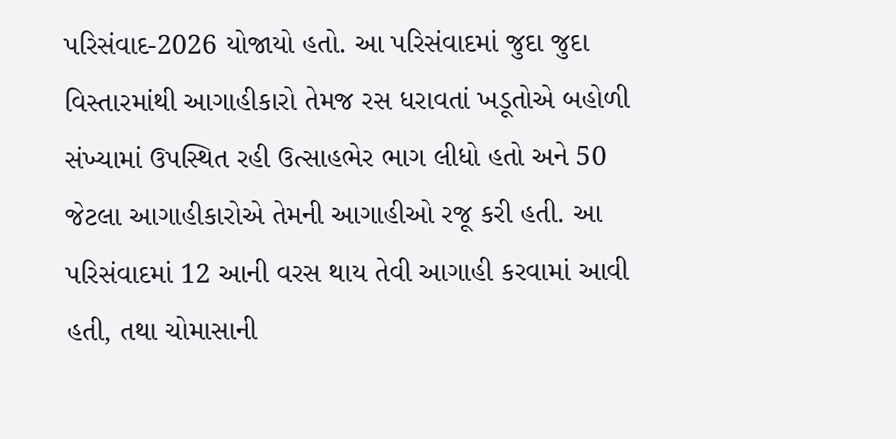પરિસંવાદ-2026 યોજાયો હતો. આ પરિસંવાદમાં જુદા જુદા વિસ્તારમાંથી આગાહીકારો તેમજ રસ ધરાવતાં ખડૂતોએ બહોળી સંખ્યામાં ઉપસ્થિત રહી ઉત્સાહભેર ભાગ લીધો હતો અને 50 જેટલા આગાહીકારોએ તેમની આગાહીઓ રજૂ કરી હતી. આ પરિસંવાદમાં 12 આની વરસ થાય તેવી આગાહી કરવામાં આવી હતી, તથા ચોમાસાની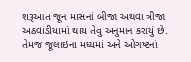શરૂઆત જૂન માસનાં બીજા અથવા ત્રીજા અઠવાડીયામાં થાય તેવુ અનુમાન કરાયું છે. તેમજ જૂલાઇના મધ્યમાં અને ઓગષ્ટનાં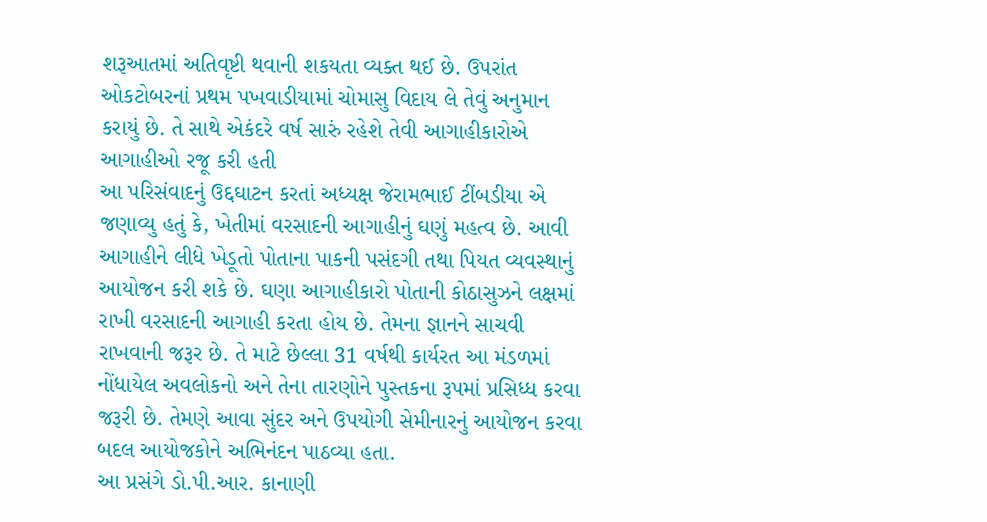શરૂઆતમાં અતિવૃષ્ટી થવાની શકયતા વ્યક્ત થઈ છે. ઉપરાંત ઓકટોબરનાં પ્રથમ પખવાડીયામાં ચોમાસુ વિદાય લે તેવું અનુમાન કરાયું છે. તે સાથે એકંદરે વર્ષ સારું રહેશે તેવી આગાહીકારોએ આગાહીઓ રજૂ કરી હતી
આ પરિસંવાદનું ઉદ્દઘાટન કરતાં અધ્યક્ષ જેરામભાઈ ટીંબડીયા એ જણાવ્યુ હતું કે, ખેતીમાં વરસાદની આગાહીનું ઘણું મહત્વ છે. આવી આગાહીને લીધે ખેડૂતો પોતાના પાકની પસંદગી તથા પિયત વ્યવસ્થાનું આયોજન કરી શકે છે. ઘણા આગાહીકારો પોતાની કોઠાસુઝને લક્ષમાં રાખી વરસાદની આગાહી કરતા હોય છે. તેમના જ્ઞાનને સાચવી રાખવાની જરૂર છે. તે માટે છેલ્લા 31 વર્ષથી કાર્યરત આ મંડળમાં નોંધાયેલ અવલોકનો અને તેના તારણોને પુસ્તકના રૂપમાં પ્રસિધ્ધ કરવા જરૂરી છે. તેમણે આવા સુંદર અને ઉપયોગી સેમીનારનું આયોજન કરવા બદલ આયોજકોને અભિનંદન પાઠવ્યા હતા.
આ પ્રસંગે ડો.પી.આર. કાનાણી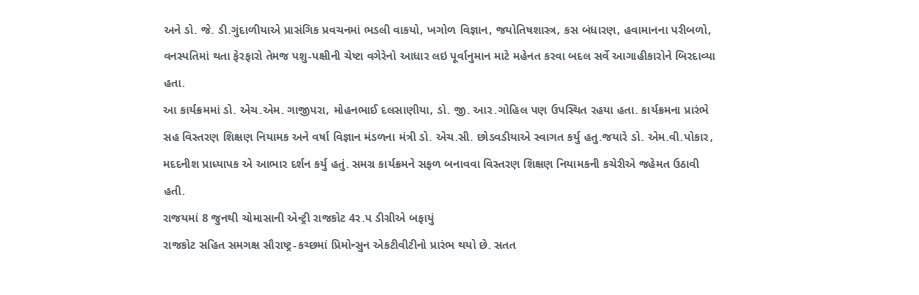અને ડો. જે. ડી.ગુંદાળીયાએ પ્રાસંગિક પ્રવચનમાં ભડલી વાકયો, ખગોળ વિજ્ઞાન, જયોતિષશાસ્ત્ર, કસ બંધારણ, હવામાનના પરીબળો, વનસ્પતિમાં થતા ફેરફારો તેમજ પશુ-પક્ષીની ચેષ્ટા વગેરેનો આધાર લઇ પૂર્વાનુમાન માટે મહેનત કરવા બદલ સર્વે આગાહીકારોને બિરદાવ્યા હતા.
આ કાર્યક્રમમાં ડો. એચ.એમ. ગાજીપરા, મોહનભાઈ દલસાણીયા, ડો. જી. આર.ગોહિલ પણ ઉપસ્થિત રહયા હતા. કાર્યક્રમના પ્રારંભે સહ વિસ્તરણ શિક્ષણ નિયામક અને વર્ષા વિજ્ઞાન મંડળના મંત્રી ડો. એચ.સી. છોડવડીયાએ સ્વાગત કર્યુ હતુ.જયારે ડો. એમ.વી.પોકાર, મદદનીશ પ્રાધ્યાપક એ આભાર દર્શન કર્યુ હતું. સમગ્ર કાર્યક્રમને સફળ બનાવવા વિસ્તરણ શિક્ષણ નિયામકની કચેરીએ જહેમત ઉઠાવી હતી.
રાજયમાં 8 જુનથી ચોમાસાની એન્ટ્રી રાજકોટ 4ર.પ ડીગ્રીએ બફાયું
રાજકોટ સહિત સમગક્ષ સૌરાષ્ટ્ર-કચ્છમાં પ્રિમોન્સુન એકટીવીટીનો પ્રારંભ થયો છે. સતત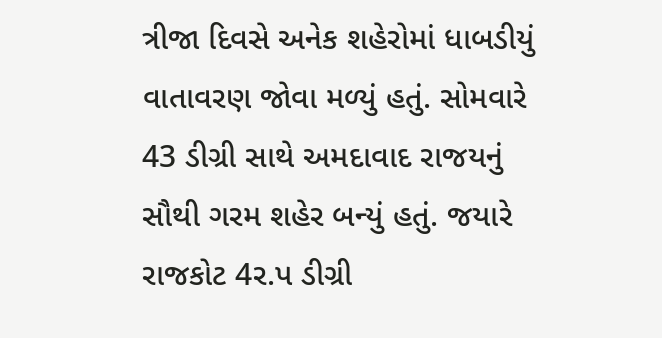ત્રીજા દિવસે અનેક શહેરોમાં ધાબડીયું વાતાવરણ જોવા મળ્યું હતું. સોમવારે 43 ડીગ્રી સાથે અમદાવાદ રાજયનું સૌથી ગરમ શહેર બન્યું હતું. જયારે રાજકોટ 4ર.પ ડીગ્રી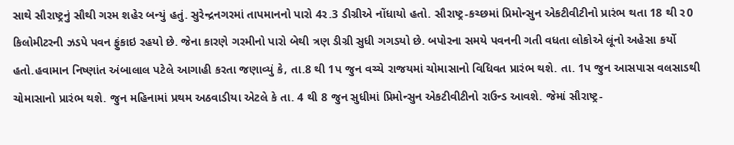સાથે સૌરાષ્ટ્રનું સૌથી ગરમ શહેર બન્યું હતું. સુરેન્દ્રનગરમાં તાપમાનનો પારો 4ર.3 ડીગ્રીએ નોંધાયો હતો. સૌરાષ્ટ્ર-કચ્છમાં પ્રિમોન્સુન એકટીવીટીનો પ્રારંભ થતા 18 થી ર0 કિલોમીટરની ઝડપે પવન ફુંકાઇ રહયો છે. જેના કારણે ગરમીનો પારો બેથી ત્રણ ડીગ્રી સુધી ગગડયો છે. બપોરના સમયે પવનની ગતી વધતા લોકોએ લૂંનો અહેસા કર્યો હતો.હવામાન નિષ્ણાંત અંબાલાલ પટેલે આગાહી કરતા જણાવ્યું કે, તા.8 થી 1પ જુન વચ્ચે રાજયમાં ચોમાસાનો વિધિવત પ્રારંભ થશે. તા. 1પ જુન આસપાસ વલસાડથી ચોમાસાનો પ્રારંભ થશે. જુન મહિનામાં પ્રથમ અઠવાડીયા એટલે કે તા. 4 થી 8 જુન સુધીમાં પ્રિમોન્સુન એકટીવીટીનો રાઉન્ડ આવશે. જેમાં સૌરાષ્ટ્ર-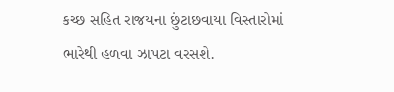કચ્છ સહિત રાજયના છુંટાછવાયા વિસ્તારોમાં ભારેથી હળવા ઝાપટા વરસશે.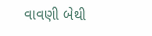વાવણી બેથી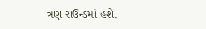ત્રણ રાઉન્ડમાં હશે.